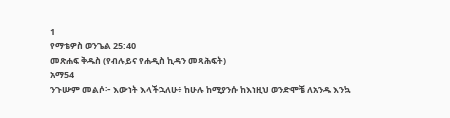1
የማቴዎስ ወንጌል 25:40
መጽሐፍ ቅዱስ (የብሉይና የሐዲስ ኪዳን መጻሕፍት)
አማ54
ንጉሡም መልሶ፦ እውነት እላችኋለሁ፥ ከሁሉ ከሚያንሱ ከእነዚህ ወንድሞቼ ለአንዱ እንኳ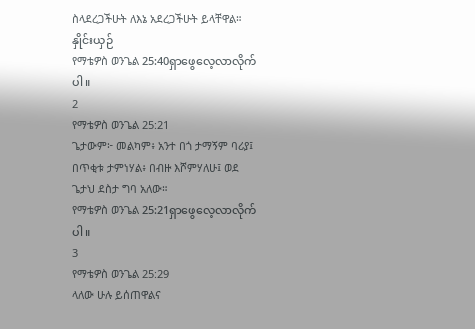ስላደረጋችሁት ለእኔ አደረጋችሁት ይላቸዋል።
နှိုင်းယှဉ်
የማቴዎስ ወንጌል 25:40ရှာဖွေလေ့လာလိုက်ပါ။
2
የማቴዎስ ወንጌል 25:21
ጌታውም፦ መልካም፥ አንተ በጎ ታማኝም ባሪያ፤ በጥቂቱ ታምነሃል፥ በብዙ እሾምሃለሁ፤ ወደ ጌታህ ደስታ ግባ አለው።
የማቴዎስ ወንጌል 25:21ရှာဖွေလေ့လာလိုက်ပါ။
3
የማቴዎስ ወንጌል 25:29
ላለው ሁሉ ይሰጠዋልና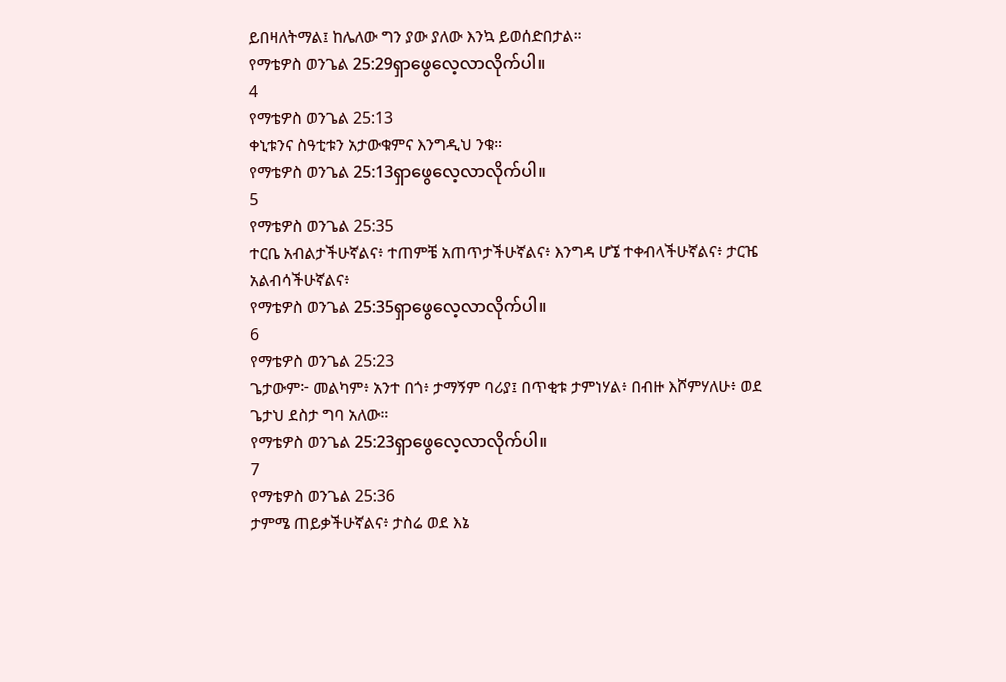ይበዛለትማል፤ ከሌለው ግን ያው ያለው እንኳ ይወሰድበታል።
የማቴዎስ ወንጌል 25:29ရှာဖွေလေ့လာလိုက်ပါ။
4
የማቴዎስ ወንጌል 25:13
ቀኒቱንና ስዓቲቱን አታውቁምና እንግዲህ ንቁ።
የማቴዎስ ወንጌል 25:13ရှာဖွေလေ့လာလိုက်ပါ။
5
የማቴዎስ ወንጌል 25:35
ተርቤ አብልታችሁኛልና፥ ተጠምቼ አጠጥታችሁኛልና፥ እንግዳ ሆኜ ተቀብላችሁኛልና፥ ታርዤ አልብሳችሁኛልና፥
የማቴዎስ ወንጌል 25:35ရှာဖွေလေ့လာလိုက်ပါ။
6
የማቴዎስ ወንጌል 25:23
ጌታውም፦ መልካም፥ አንተ በጎ፥ ታማኝም ባሪያ፤ በጥቂቱ ታምነሃል፥ በብዙ እሾምሃለሁ፥ ወደ ጌታህ ደስታ ግባ አለው።
የማቴዎስ ወንጌል 25:23ရှာဖွေလေ့လာလိုက်ပါ။
7
የማቴዎስ ወንጌል 25:36
ታምሜ ጠይቃችሁኛልና፥ ታስሬ ወደ እኔ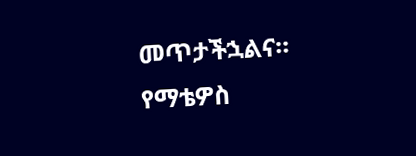መጥታችኋልና።
የማቴዎስ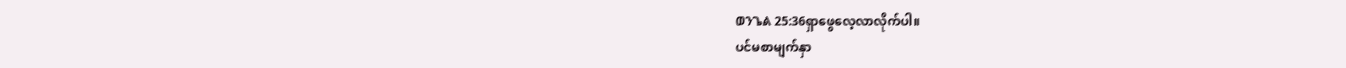ወንጌል 25:36ရှာဖွေလေ့လာလိုက်ပါ။
ပင်မစာမျက်နှာ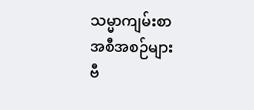သမ္မာကျမ်းစာ
အစီအစဉ်များ
ဗီ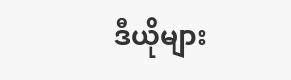ဒီယိုများ